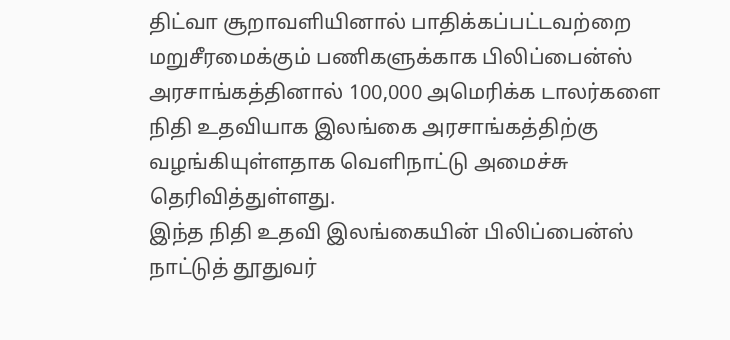திட்வா சூறாவளியினால் பாதிக்கப்பட்டவற்றை மறுசீரமைக்கும் பணிகளுக்காக பிலிப்பைன்ஸ் அரசாங்கத்தினால் 100,000 அமெரிக்க டாலர்களை நிதி உதவியாக இலங்கை அரசாங்கத்திற்கு வழங்கியுள்ளதாக வெளிநாட்டு அமைச்சு தெரிவித்துள்ளது.
இந்த நிதி உதவி இலங்கையின் பிலிப்பைன்ஸ் நாட்டுத் தூதுவர்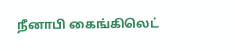நீனாபி கைங்கிலெட்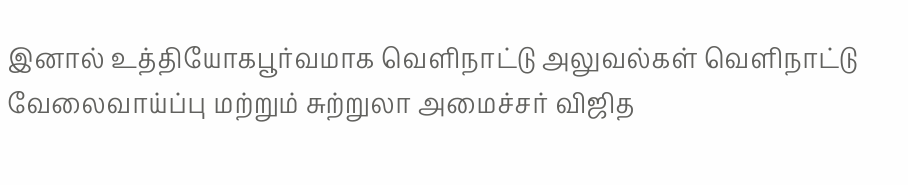இனால் உத்தியோகபூர்வமாக வெளிநாட்டு அலுவல்கள் வெளிநாட்டு வேலைவாய்ப்பு மற்றும் சுற்றுலா அமைச்சர் விஜித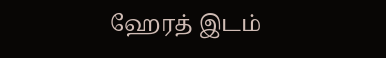ஹேரத் இடம்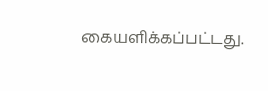கையளிக்கப்பட்டது.